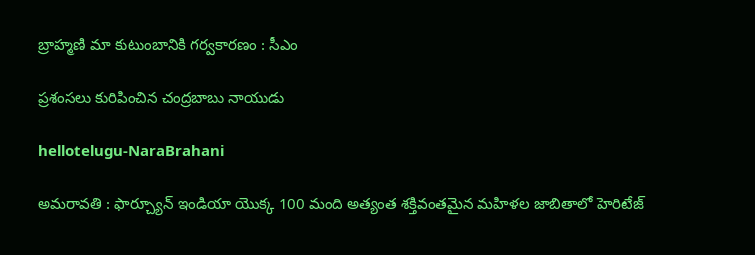బ్రాహ్మణి మా కుటుంబానికి గర్వకారణం : సీఎం

ప్ర‌శంస‌లు కురిపించిన చంద్ర‌బాబు నాయుడు

hellotelugu-NaraBrahani

అమ‌రావ‌తి : ఫార్చ్యూన్ ఇండియా యొక్క 100 మంది అత్యంత శక్తివంతమైన మహిళల జాబితాలో హెరిటేజ్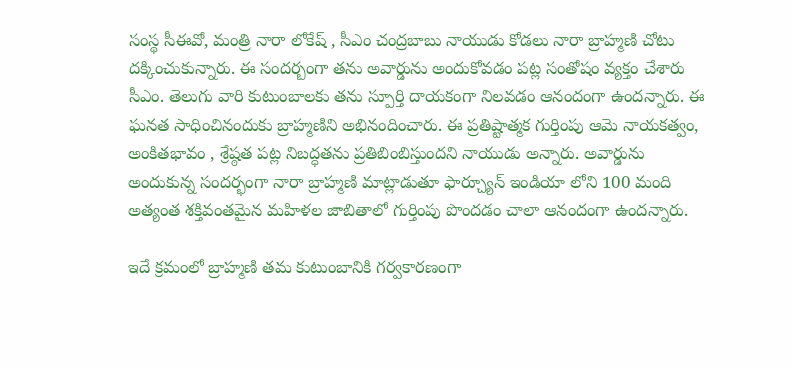సంస్థ సీఈవో, మంత్రి నారా లోకేష్ , సీఎం చంద్ర‌బాబు నాయుడు కోడ‌లు నారా బ్రాహ్మ‌ణి చోటు ద‌క్కించుకున్నారు. ఈ సంద‌ర్బంగా త‌ను అవార్డును అందుకోవ‌డం ప‌ట్ల సంతోషం వ్య‌క్తం చేశారు సీఎం. తెలుగు వారి కుటుంబాల‌కు త‌ను స్పూర్తి దాయ‌కంగా నిల‌వ‌డం ఆనందంగా ఉంద‌న్నారు. ఈ ఘనత సాధించినందుకు బ్రాహ్మణిని అభినందించారు. ఈ ప్రతిష్టాత్మక గుర్తింపు ఆమె నాయకత్వం, అంకితభావం , శ్రేష్ఠత పట్ల నిబద్ధతను ప్రతిబింబిస్తుందని నాయుడు అన్నారు. అవార్డును అందుకున్న సందర్భంగా నారా బ్రాహ్మణి మాట్లాడుతూ ఫార్చ్యూన్ ఇండియా లోని 100 మంది అత్యంత శక్తివంతమైన మహిళల జాబితాలో గుర్తింపు పొందడం చాలా ఆనందంగా ఉంద‌న్నారు.

ఇదే క్ర‌మంలో బ్రాహ్మణి తమ కుటుంబానికి గర్వకారణంగా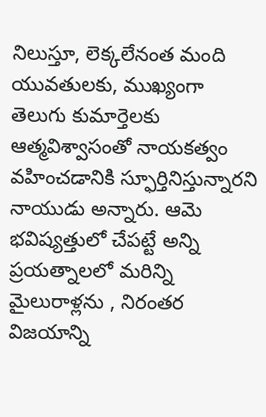నిలుస్తూ, లెక్కలేనంత మంది యువతులకు, ముఖ్యంగా తెలుగు కుమార్తెలకు ఆత్మవిశ్వాసంతో నాయకత్వం వహించడానికి స్ఫూర్తినిస్తున్నారని నాయుడు అన్నారు. ఆమె భవిష్యత్తులో చేపట్టే అన్ని ప్రయత్నాలలో మరిన్ని మైలురాళ్లను , నిరంతర విజయాన్ని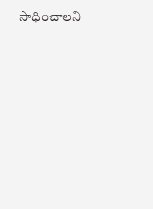సాధించాలని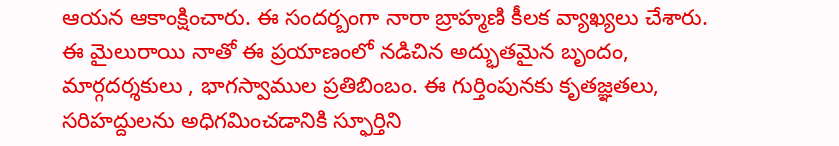ఆయన ఆకాంక్షించారు. ఈ సంద‌ర్బంగా నారా బ్రాహ్మ‌ణి కీల‌క వ్యాఖ్య‌లు చేశారు. ఈ మైలురాయి నాతో ఈ ప్రయాణంలో నడిచిన అద్భుతమైన బృందం, మార్గదర్శకులు , భాగస్వాముల ప్రతిబింబం. ఈ గుర్తింపునకు కృతజ్ఞతలు, సరిహద్దులను అధిగమించడానికి స్ఫూర్తిని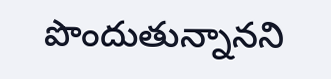పొందుతున్నాన‌ని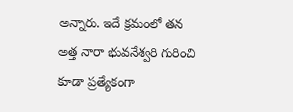అన్నారు. ఇదే క్ర‌మంలో త‌న అత్త నారా భువ‌నేశ్వ‌రి గురించి కూడా ప్ర‌త్యేకంగా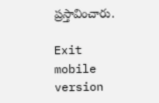ప్ర‌స్తావించారు.

Exit mobile version